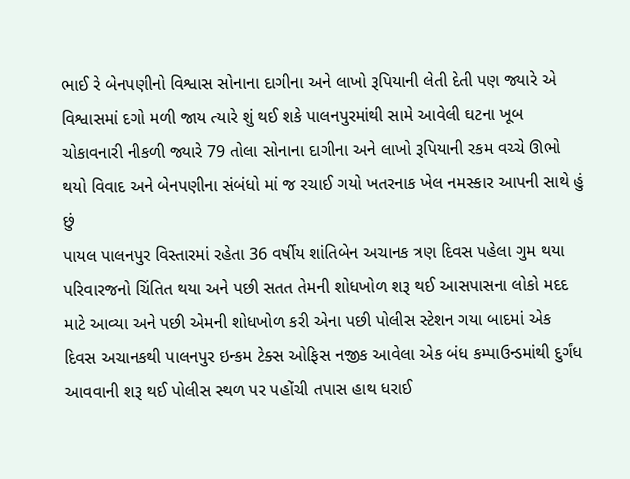ભાઈ રે બેનપણીનો વિશ્વાસ સોનાના દાગીના અને લાખો રૂપિયાની લેતી દેતી પણ જ્યારે એ વિશ્વાસમાં દગો મળી જાય ત્યારે શું થઈ શકે પાલનપુરમાંથી સામે આવેલી ઘટના ખૂબ ચોકાવનારી નીકળી જ્યારે 79 તોલા સોનાના દાગીના અને લાખો રૂપિયાની રકમ વચ્ચે ઊભો થયો વિવાદ અને બેનપણીના સંબંધો માં જ રચાઈ ગયો ખતરનાક ખેલ નમસ્કાર આપની સાથે હું છું
પાયલ પાલનપુર વિસ્તારમાં રહેતા 36 વર્ષીય શાંતિબેન અચાનક ત્રણ દિવસ પહેલા ગુમ થયા પરિવારજનો ચિંતિત થયા અને પછી સતત તેમની શોધખોળ શરૂ થઈ આસપાસના લોકો મદદ માટે આવ્યા અને પછી એમની શોધખોળ કરી એના પછી પોલીસ સ્ટેશન ગયા બાદમાં એક દિવસ અચાનકથી પાલનપુર ઇન્કમ ટેક્સ ઓફિસ નજીક આવેલા એક બંધ કમ્પાઉન્ડમાંથી દુર્ગંધ આવવાની શરૂ થઈ પોલીસ સ્થળ પર પહોંચી તપાસ હાથ ધરાઈ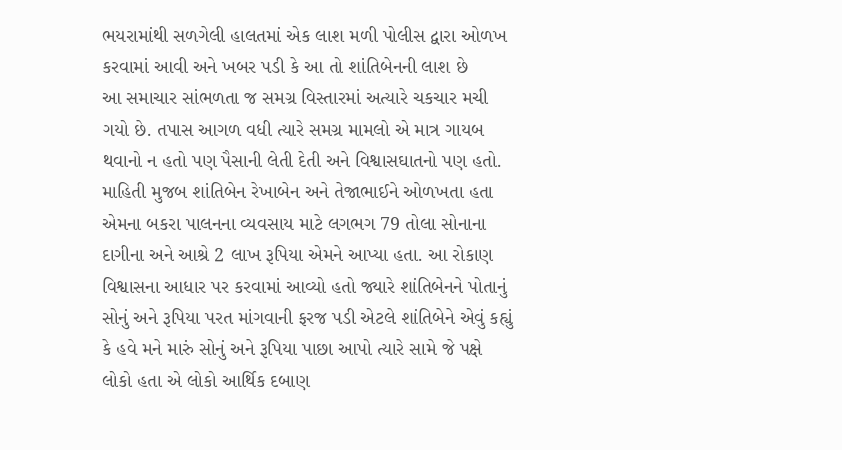ભયરામાંથી સળગેલી હાલતમાં એક લાશ મળી પોલીસ દ્વારા ઓળખ કરવામાં આવી અને ખબર પડી કે આ તો શાંતિબેનની લાશ છે
આ સમાચાર સાંભળતા જ સમગ્ર વિસ્તારમાં અત્યારે ચકચાર મચી ગયો છે. તપાસ આગળ વધી ત્યારે સમગ્ર મામલો એ માત્ર ગાયબ થવાનો ન હતો પણ પૈસાની લેતી દેતી અને વિશ્વાસઘાતનો પણ હતો. માહિતી મુજબ શાંતિબેન રેખાબેન અને તેજાભાઈને ઓળખતા હતા એમના બકરા પાલનના વ્યવસાય માટે લગભગ 79 તોલા સોનાના દાગીના અને આશ્રે 2 લાખ રૂપિયા એમને આપ્યા હતા. આ રોકાણ વિશ્વાસના આધાર પર કરવામાં આવ્યો હતો જ્યારે શાંતિબેનને પોતાનું સોનું અને રૂપિયા પરત માંગવાની ફરજ પડી એટલે શાંતિબેને એવું કહ્યું કે હવે મને મારું સોનું અને રૂપિયા પાછા આપો ત્યારે સામે જે પક્ષે લોકો હતા એ લોકો આર્થિક દબાણ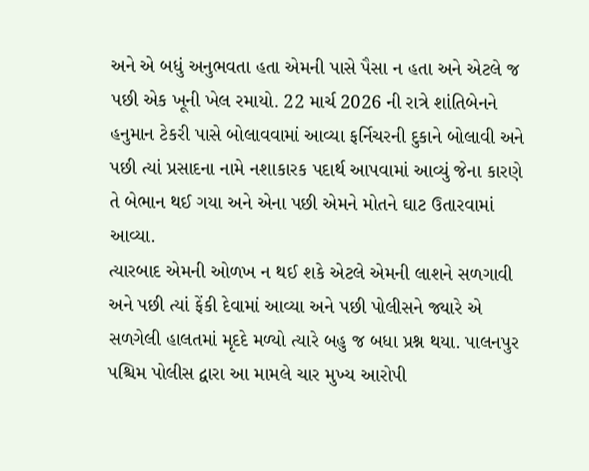અને એ બધું અનુભવતા હતા એમની પાસે પૈસા ન હતા અને એટલે જ પછી એક ખૂની ખેલ રમાયો. 22 માર્ચ 2026 ની રાત્રે શાંતિબેનને હનુમાન ટેકરી પાસે બોલાવવામાં આવ્યા ફર્નિચરની દુકાને બોલાવી અને પછી ત્યાં પ્રસાદના નામે નશાકારક પદાર્થ આપવામાં આવ્યું જેના કારણે તે બેભાન થઈ ગયા અને એના પછી એમને મોતને ઘાટ ઉતારવામાં આવ્યા.
ત્યારબાદ એમની ઓળખ ન થઈ શકે એટલે એમની લાશને સળગાવી અને પછી ત્યાં ફેંકી દેવામાં આવ્યા અને પછી પોલીસને જ્યારે એ સળગેલી હાલતમાં મૃદદે મળ્યો ત્યારે બહુ જ બધા પ્રશ્ન થયા. પાલનપુર પશ્ચિમ પોલીસ દ્વારા આ મામલે ચાર મુખ્ય આરોપી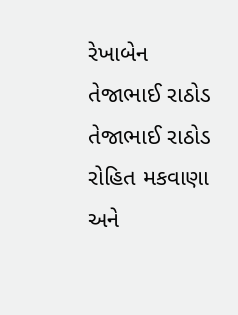રેખાબેન તેજાભાઈ રાઠોડ તેજાભાઈ રાઠોડ રોહિત મકવાણા અને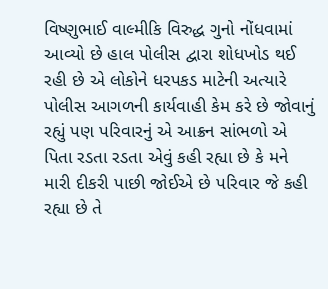વિષ્ણુભાઈ વાલ્મીકિ વિરુદ્ધ ગુનો નોંધવામાં આવ્યો છે હાલ પોલીસ દ્વારા શોધખોડ થઈ રહી છે એ લોકોને ધરપકડ માટેની અત્યારે પોલીસ આગળની કાર્યવાહી કેમ કરે છે જોવાનું રહ્યું પણ પરિવારનું એ આક્રન સાંભળો એ પિતા રડતા રડતા એવું કહી રહ્યા છે કે મને મારી દીકરી પાછી જોઈએ છે પરિવાર જે કહી રહ્યા છે તે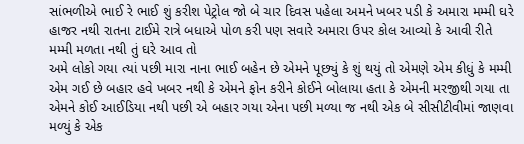સાંભળીએ ભાઈ રે ભાઈ શું કરીશ પેટ્રોલ જો બે ચાર દિવસ પહેલા અમને ખબર પડી કે અમારા મમ્મી ઘરે હાજર નથી રાતના ટાઈમે રાત્રે બધાએ પોળ કરી પણ સવારે અમારા ઉપર કોલ આવ્યો કે આવી રીતે મમ્મી મળતા નથી તું ઘરે આવ તો
અમે લોકો ગયા ત્યાં પછી મારા નાના ભાઈ બહેન છે એમને પૂછ્યું કે શું થયું તો એમણે એમ કીધું કે મમ્મી એમ ગઈ છે બહાર હવે ખબર નથી કે એમને ફોન કરીને કોઈને બોલાયા હતા કે એમની મરજીથી ગયા તા એમને કોઈ આઈડિયા નથી પછી એ બહાર ગયા એના પછી મળ્યા જ નથી એક બે સીસીટીવીમાં જાણવા મળ્યું કે એક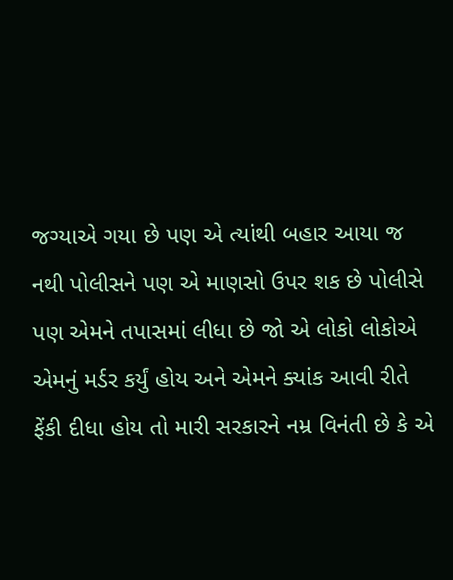જગ્યાએ ગયા છે પણ એ ત્યાંથી બહાર આયા જ નથી પોલીસને પણ એ માણસો ઉપર શક છે પોલીસે પણ એમને તપાસમાં લીધા છે જો એ લોકો લોકોએ એમનું મર્ડર કર્યું હોય અને એમને ક્યાંક આવી રીતે ફેંકી દીધા હોય તો મારી સરકારને નમ્ર વિનંતી છે કે એ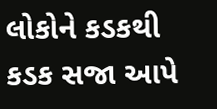લોકોને કડકથી કડક સજા આપે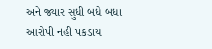અને જ્યાર સુધી બધે બધા આરોપી નહી પકડાય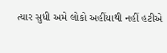ત્યાર સુધી અમે લોકો અહીંયાથી નહીં હટીએ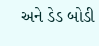અને ડેડ બોડી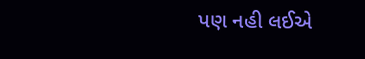પણ નહી લઈએ